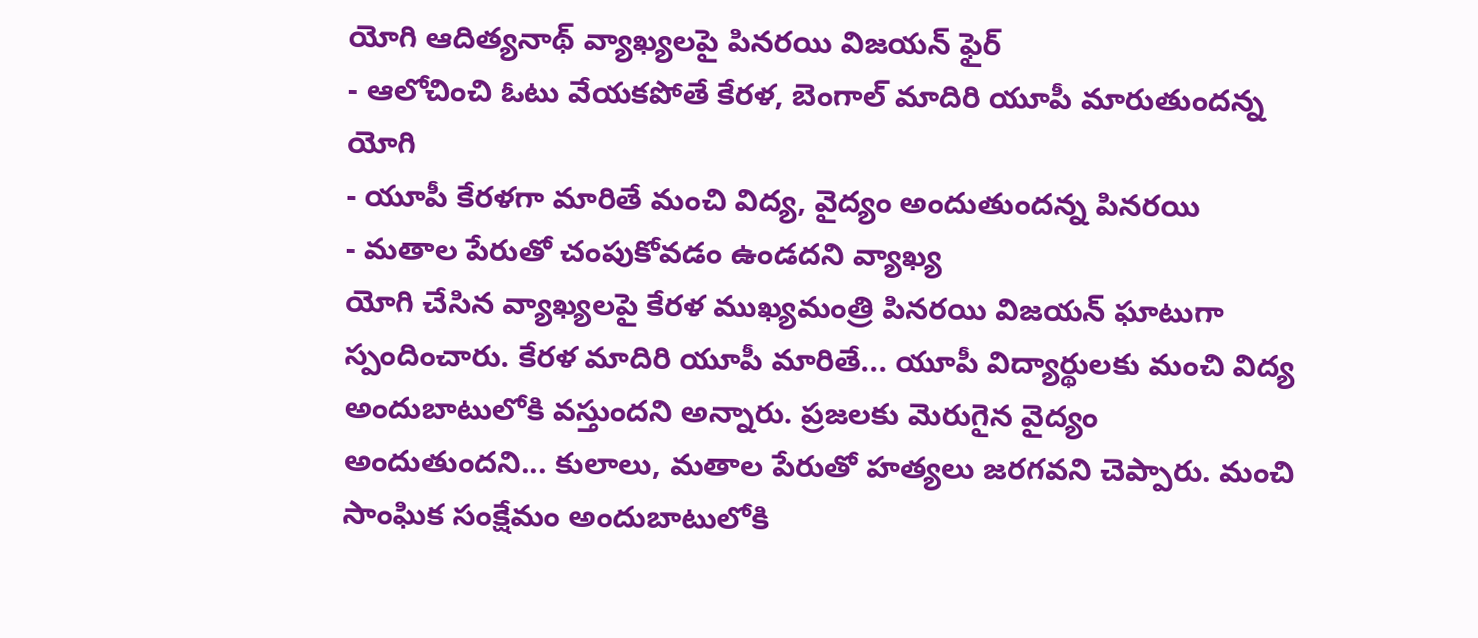యోగి ఆదిత్యనాథ్ వ్యాఖ్యలపై పినరయి విజయన్ ఫైర్
- ఆలోచించి ఓటు వేయకపోతే కేరళ, బెంగాల్ మాదిరి యూపీ మారుతుందన్న యోగి
- యూపీ కేరళగా మారితే మంచి విద్య, వైద్యం అందుతుందన్న పినరయి
- మతాల పేరుతో చంపుకోవడం ఉండదని వ్యాఖ్య
యోగి చేసిన వ్యాఖ్యలపై కేరళ ముఖ్యమంత్రి పినరయి విజయన్ ఘాటుగా స్పందించారు. కేరళ మాదిరి యూపీ మారితే... యూపీ విద్యార్థులకు మంచి విద్య అందుబాటులోకి వస్తుందని అన్నారు. ప్రజలకు మెరుగైన వైద్యం అందుతుందని... కులాలు, మతాల పేరుతో హత్యలు జరగవని చెప్పారు. మంచి సాంఘిక సంక్షేమం అందుబాటులోకి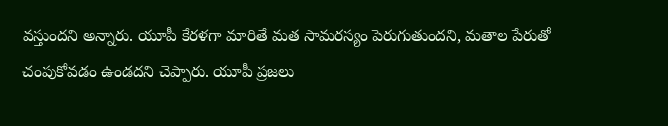వస్తుందని అన్నారు. యూపీ కేరళగా మారితే మత సామరస్యం పెరుగుతుందని, మతాల పేరుతో చంపుకోవడం ఉండదని చెప్పారు. యూపీ ప్రజలు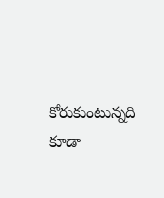కోరుకుంటున్నది కూడా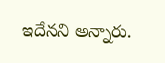ఇదేనని అన్నారు.